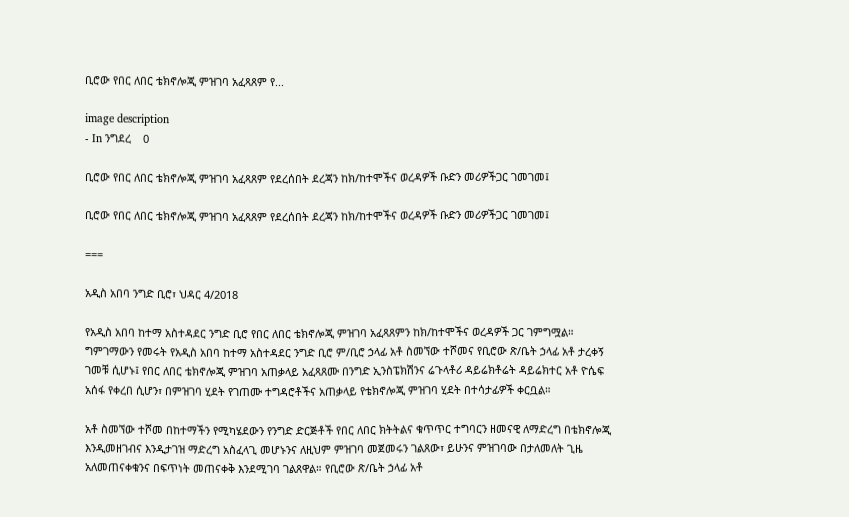ቢሮው የበር ለበር ቴክኖሎጂ ምዝገባ አፈጻጸም የ...

image description
- In ንግደረ    0

ቢሮው የበር ለበር ቴክኖሎጂ ምዝገባ አፈጻጸም የደረሰበት ደረጃን ከክ/ከተሞችና ወረዳዎች ቡድን መሪዎችጋር ገመገመ፤

ቢሮው የበር ለበር ቴክኖሎጂ ምዝገባ አፈጻጸም የደረሰበት ደረጃን ከክ/ከተሞችና ወረዳዎች ቡድን መሪዎችጋር ገመገመ፤

===

አዲስ አበባ ንግድ ቢሮ፣ ህዳር 4/2018

የአዲስ አበባ ከተማ አስተዳደር ንግድ ቢሮ የበር ለበር ቴክኖሎጂ ምዝገባ አፈጻጸምን ከክ/ከተሞችና ወረዳዎች ጋር ገምግሟል። ግምገማውን የመሩት የአዲስ አበባ ከተማ አስተዳደር ንግድ ቢሮ ም/ቢሮ ኃላፊ አቶ ስመኘው ተሾመና የቢሮው ጽ/ቤት ኃላፊ አቶ ታረቀኝ ገመቹ ሲሆኑ፤ የበር ለበር ቴክኖሎጂ ምዝገባ አጠቃላይ አፈጻጸሙ በንግድ ኢንስፔክሽንና ሬጉላቶሪ ዳይሬክቶሬት ዳይሬክተር አቶ ዮሴፍ አሰፋ የቀረበ ሲሆን፣ በምዝገባ ሂደት የገጠሙ ተግዳሮቶችና አጠቃላይ የቴክኖሎጂ ምዝገባ ሂደት በተሳታፊዎች ቀርቧል።

አቶ ስመኘው ተሾመ በከተማችን የሚካሄደውን የንግድ ድርጅቶች የበር ለበር ክትትልና ቁጥጥር ተግባርን ዘመናዊ ለማድረግ በቴክኖሎጂ እንዲመዘገብና እንዲታገዝ ማድረግ አስፈላጊ መሆኑንና ለዚህም ምዝገባ መጀመሩን ገልጸው፣ ይሁንና ምዝገባው በታለመለት ጊዜ አለመጠናቀቁንና በፍጥነት መጠናቀቅ እንደሚገባ ገልጸዋል። የቢሮው ጽ/ቤት ኃላፊ አቶ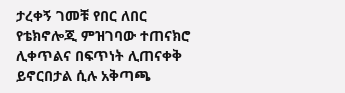ታረቀኝ ገመቹ የበር ለበር የቴክኖሎጂ ምዝገባው ተጠናክሮ ሊቀጥልና በፍጥነት ሊጠናቀቅ ይኖርበታል ሲሉ አቅጣጫ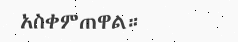አስቀምጠዋል።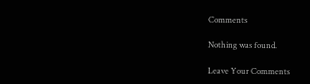Comments

Nothing was found.

Leave Your Comments